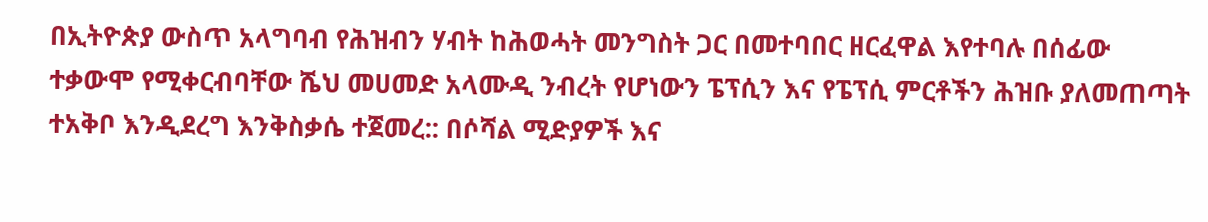በኢትዮጵያ ውስጥ አላግባብ የሕዝብን ሃብት ከሕወሓት መንግስት ጋር በመተባበር ዘርፈዋል እየተባሉ በሰፊው ተቃውሞ የሚቀርብባቸው ሼህ መሀመድ አላሙዲ ንብረት የሆነውን ፔፕሲን እና የፔፕሲ ምርቶችን ሕዝቡ ያለመጠጣት ተአቅቦ እንዲደረግ እንቅስቃሴ ተጀመረ:: በሶሻል ሚድያዎች እና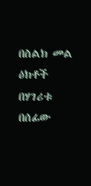በስልክ መል ዕክቶች በሃገሪቱ በሰፊው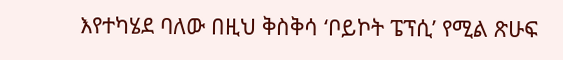እየተካሄደ ባለው በዚህ ቅስቅሳ ‘ቦይኮት ፔፕሲ’ የሚል ጽሁፍ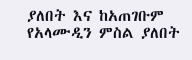ያለበት እና ከአጠገቡም የአላሙዲን ምስል ያለበት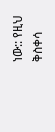ነው:: የዚህ ቅስቀሳ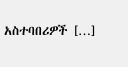አስተባበሪዎች […]